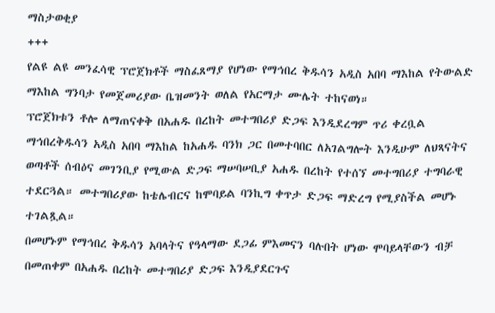ማስታወቂያ
+++
የልዩ ልዩ መንፈሳዊ ፕሮጀክቶች ማስፈጸማያ የሆነው የማኅበረ ቅዱሳን አዲስ አበባ ማእከል የትውልድ ማእከል ግንባታ የመጀመሪያው ቤዝመንት ወለል የአርማታ ሙሌት ተከናወነ።
ፕሮጀክቱን ቶሎ ለማጠናቀቅ በአሐዱ በረከት መተግበሪያ ድጋፍ እንዲደረግም ጥሪ ቀረቧል
ማኅበረቅዱሳን አዲስ አበባ ማእከል ከአሐዱ ባንክ ጋር በመተባበር ለአገልግሎት እንዲሁም ለህጻናትና ወጣቶች ሰብዕና መገንቢያ የሚውል ድጋፍ ማሠባሠቢያ አሐዱ በረከት የተሰኘ መተግበሪያ ተግባራዊ ተደርጓል። መተግበሪያው ከቴሌብርና ከሞባይል ባንኪግ ቀጥታ ድጋፍ ማድረግ የሚያስችል መሆኑ ተገልጿል።
በመሆኑም የማኅበረ ቅዱሳን አባላትና የዓላማው ደጋፊ ምእመናን ባሉበት ሆነው ሞባይላቸውን ብቻ በመጠቀም በአሐዱ በረከት መተግበሪያ ድጋፍ እንዲያደርጉና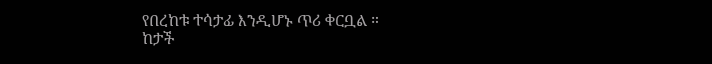የበረከቱ ተሳታፊ እንዲሆኑ ጥሪ ቀርቧል ።
ከታች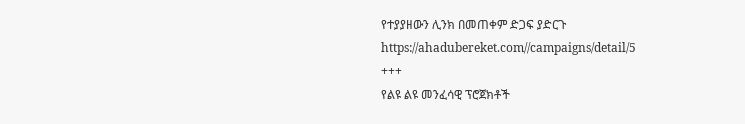የተያያዘውን ሊንክ በመጠቀም ድጋፍ ያድርጉ
https://ahadubereket.com//campaigns/detail/5
+++
የልዩ ልዩ መንፈሳዊ ፕሮጀክቶች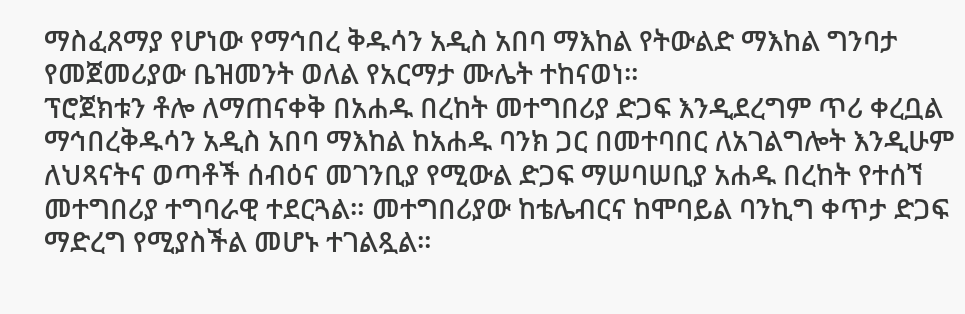ማስፈጸማያ የሆነው የማኅበረ ቅዱሳን አዲስ አበባ ማእከል የትውልድ ማእከል ግንባታ የመጀመሪያው ቤዝመንት ወለል የአርማታ ሙሌት ተከናወነ።
ፕሮጀክቱን ቶሎ ለማጠናቀቅ በአሐዱ በረከት መተግበሪያ ድጋፍ እንዲደረግም ጥሪ ቀረቧል
ማኅበረቅዱሳን አዲስ አበባ ማእከል ከአሐዱ ባንክ ጋር በመተባበር ለአገልግሎት እንዲሁም ለህጻናትና ወጣቶች ሰብዕና መገንቢያ የሚውል ድጋፍ ማሠባሠቢያ አሐዱ በረከት የተሰኘ መተግበሪያ ተግባራዊ ተደርጓል። መተግበሪያው ከቴሌብርና ከሞባይል ባንኪግ ቀጥታ ድጋፍ ማድረግ የሚያስችል መሆኑ ተገልጿል።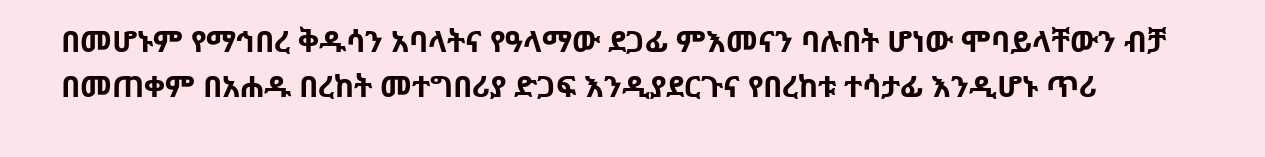በመሆኑም የማኅበረ ቅዱሳን አባላትና የዓላማው ደጋፊ ምእመናን ባሉበት ሆነው ሞባይላቸውን ብቻ በመጠቀም በአሐዱ በረከት መተግበሪያ ድጋፍ እንዲያደርጉና የበረከቱ ተሳታፊ እንዲሆኑ ጥሪ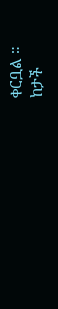ቀርቧል ።
ከታች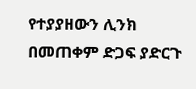የተያያዘውን ሊንክ በመጠቀም ድጋፍ ያድርጉ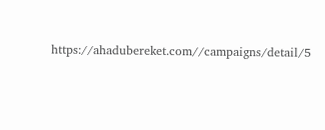https://ahadubereket.com//campaigns/detail/5